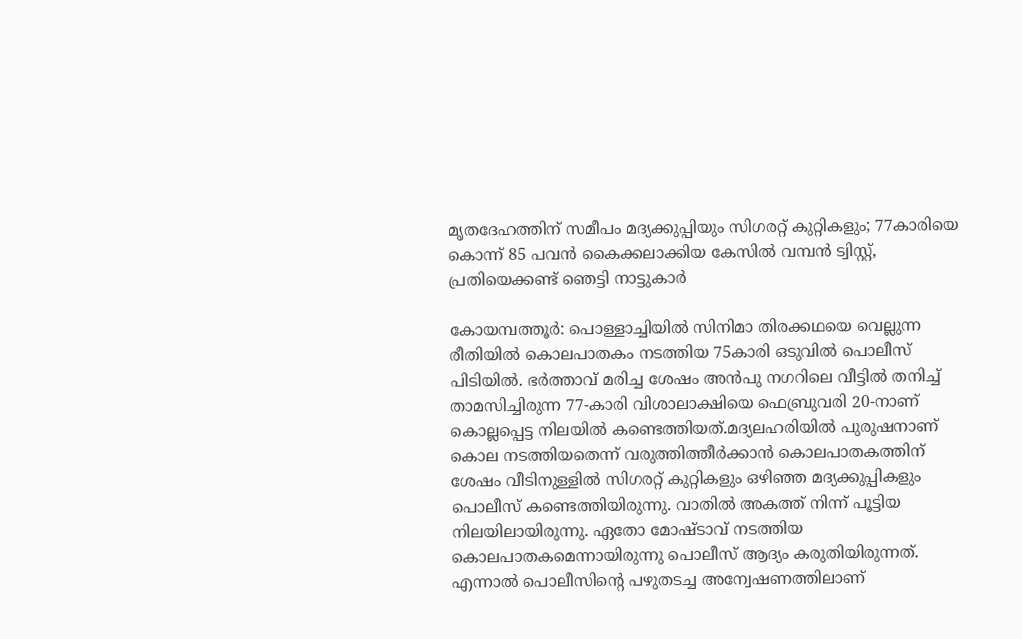മൃതദേഹത്തിന് സമീപം മദ്യക്കുപ്പിയും സിഗരറ്റ് കുറ്റികളും; 77കാരിയെ കൊന്ന് 85 പവൻ കൈക്കലാക്കിയ കേസില്‍ വമ്പൻ ട്വിസ്റ്റ്, പ്രതിയെക്കണ്ട് ഞെട്ടി നാട്ടുകാര്‍

കോയമ്പത്തൂർ: പൊള്ളാച്ചിയിൽ സിനിമാ തിരക്കഥയെ വെല്ലുന്ന രീതിയില്‍ കൊലപാതകം നടത്തിയ 75കാരി ഒടുവില്‍ പൊലീസ് പിടിയില്‍. ഭർത്താവ് മരിച്ച ശേഷം അൻപു നഗറിലെ വീട്ടിൽ തനിച്ച് താമസിച്ചിരുന്ന 77-കാരി വിശാലാക്ഷിയെ ഫെബ്രുവരി 20-നാണ് കൊല്ലപ്പെട്ട നിലയിൽ കണ്ടെത്തിയത്.മദ്യലഹരിയിൽ പുരുഷനാണ് കൊല നടത്തിയതെന്ന് വരുത്തിത്തീർക്കാൻ കൊലപാതകത്തിന് ശേഷം വീടിനുള്ളിൽ സിഗരറ്റ് കുറ്റികളും ഒഴിഞ്ഞ മദ്യക്കുപ്പികളും പൊലീസ് കണ്ടെത്തിയിരുന്നു. വാതില്‍ അകത്ത് നിന്ന് പൂട്ടിയ നിലയിലായിരുന്നു. ഏതോ മോഷ്ടാവ് നടത്തിയ കൊലപാതകമെന്നായിരുന്നു പൊലീസ് ആദ്യം കരുതിയിരുന്നത്. എന്നാല്‍ പൊലീസിന്‍റെ പഴുതടച്ച അന്വേഷണത്തിലാണ്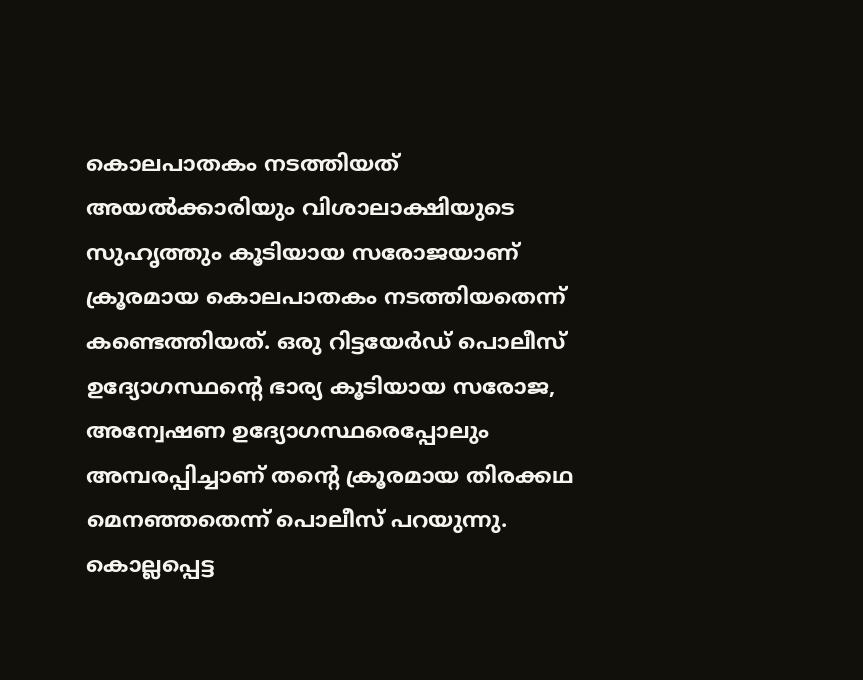കൊലപാതകം നടത്തിയത് അയല്‍ക്കാരിയും വിശാലാക്ഷിയുടെ സുഹൃത്തും കൂടിയായ സരോജയാണ് ക്രൂരമായ കൊലപാതകം നടത്തിയതെന്ന് കണ്ടെത്തിയത്. ഒരു റിട്ടയേർഡ് പൊലീസ് ഉദ്യോഗസ്ഥന്റെ ഭാര്യ കൂടിയായ സരോജ, അന്വേഷണ ഉദ്യോഗസ്ഥരെപ്പോലും അമ്പരപ്പിച്ചാണ് തന്റെ ക്രൂരമായ തിരക്കഥ മെനഞ്ഞതെന്ന് പൊലീസ് പറയുന്നു. കൊല്ലപ്പെട്ട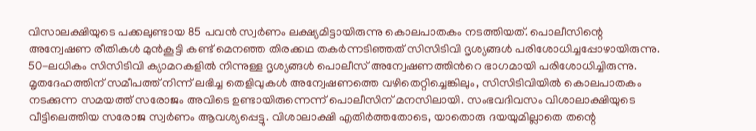വിസാലക്ഷിയുടെ പക്കലുണ്ടായ 85 പവൻ സ്വർണം ലക്ഷ്യമിട്ടായിരുന്നു കൊലപാതകം നടത്തിയത്. പൊലീസിന്റെ അന്വേഷണ രീതികൾ മുൻകൂട്ടി കണ്ട് മെനഞ്ഞ തിരക്കഥ തകർന്നടിഞ്ഞത് സിസിടിവി ദൃശ്യങ്ങൾ പരിശോധിച്ചപ്പോഴായിരുന്നു. 50-ലധികം സിസിടിവി ക്യാമറകളിൽ നിന്നുള്ള ദൃശ്യങ്ങൾ പൊലീസ് അന്വേഷണത്തിന്‍റെ ഭാഗമായി പരിശോധിച്ചിരുന്നു. മൃതദേഹത്തിന് സമീപത്ത് നിന്ന് ലഭിച്ച തെളിവുകൾ അന്വേഷണത്തെ വഴിതെറ്റിച്ചെങ്കിലും, സിസിടിവിയില്‍ കൊലപാതകം നടക്കുന്ന സമയത്ത് സരോജം അവിടെ ഉണ്ടായിരുന്നെന്ന് പൊലീസിന് മനസിലായി. സംഭവദിവസം വിശാലാക്ഷിയുടെ വീട്ടിലെത്തിയ സരോജ സ്വർണം ആവശ്യപ്പെട്ടു. വിശാലാക്ഷി എതിർത്തതോടെ, യാതൊരു ദയയുമില്ലാതെ തന്റെ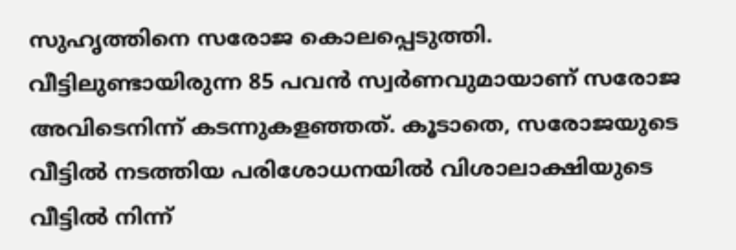സുഹൃത്തിനെ സരോജ കൊലപ്പെടുത്തി. വീട്ടിലുണ്ടായിരുന്ന 85 പവൻ സ്വർണവുമായാണ് സരോജ അവിടെനിന്ന് കടന്നുകളഞ്ഞത്. കൂടാതെ, സരോജയുടെ വീട്ടിൽ നടത്തിയ പരിശോധനയിൽ വിശാലാക്ഷിയുടെ വീട്ടിൽ നിന്ന്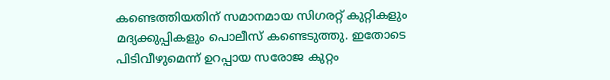കണ്ടെത്തിയതിന് സമാനമായ സിഗരറ്റ് കുറ്റികളും മദ്യക്കുപ്പികളും പൊലീസ് കണ്ടെടുത്തു. ഇതോടെ പിടിവീഴുമെന്ന് ഉറപ്പായ സരോജ കുറ്റം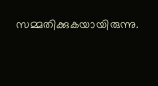സമ്മതിക്കുകയായിരുന്നു.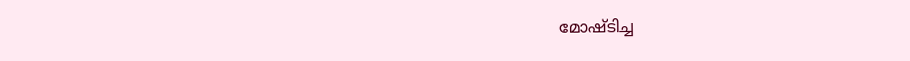മോഷ്ടിച്ച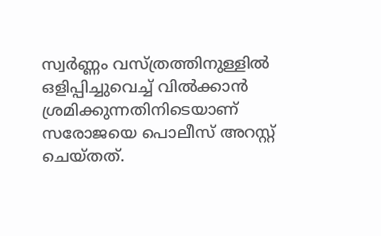സ്വർണ്ണം വസ്ത്രത്തിനുള്ളിൽ ഒളിപ്പിച്ചുവെച്ച് വിൽക്കാൻ ശ്രമിക്കുന്നതിനിടെയാണ് സരോജയെ പൊലീസ് അറസ്റ്റ് ചെയ്തത്.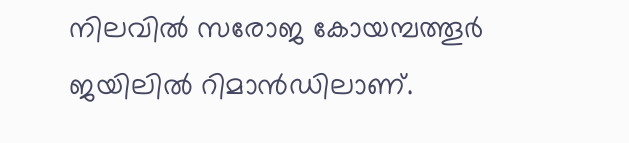നിലവിൽ സരോജ കോയമ്പത്തൂർ ജയിലിൽ റിമാൻഡിലാണ്.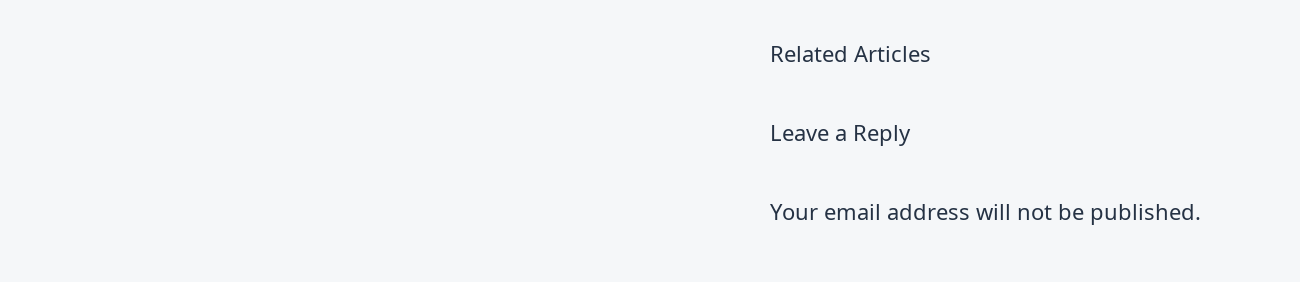Related Articles

Leave a Reply

Your email address will not be published.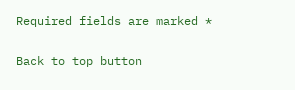Required fields are marked *

Back to top button